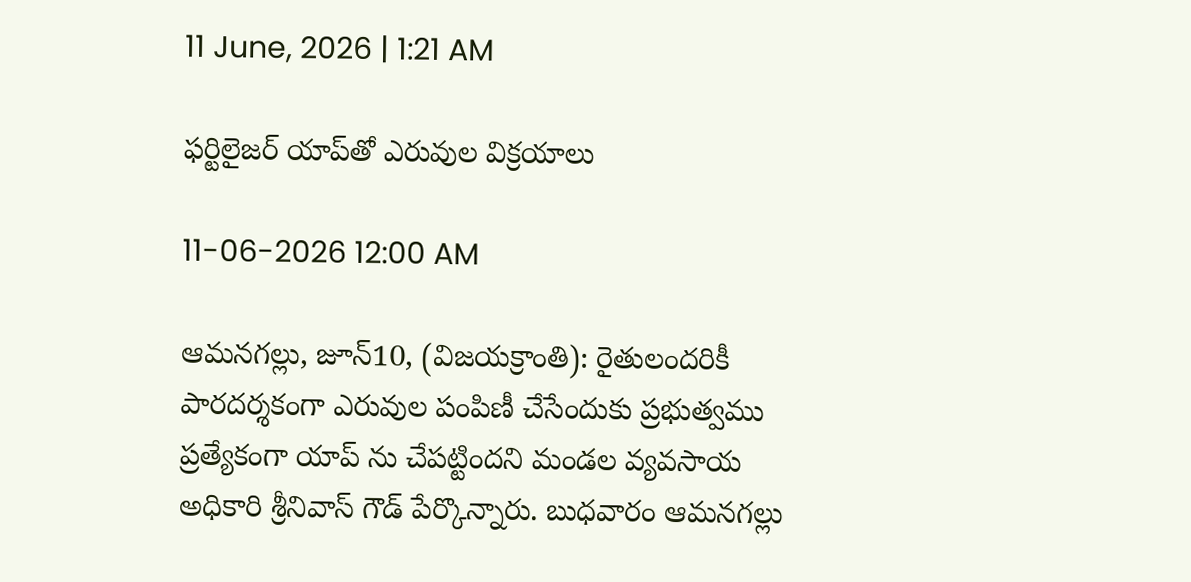11 June, 2026 | 1:21 AM

ఫర్టిలైజర్ యాప్‌తో ఎరువుల విక్రయాలు

11-06-2026 12:00 AM

ఆమనగల్లు, జూన్10, (విజయక్రాంతి): రైతులందరికీ పారదర్శకంగా ఎరువుల పంపిణీ చేసేందుకు ప్రభుత్వము ప్రత్యేకంగా యాప్ ను చేపట్టిందని మండల వ్యవసాయ అధికారి శ్రీనివాస్ గౌడ్ పేర్కొన్నారు. బుధవారం ఆమనగల్లు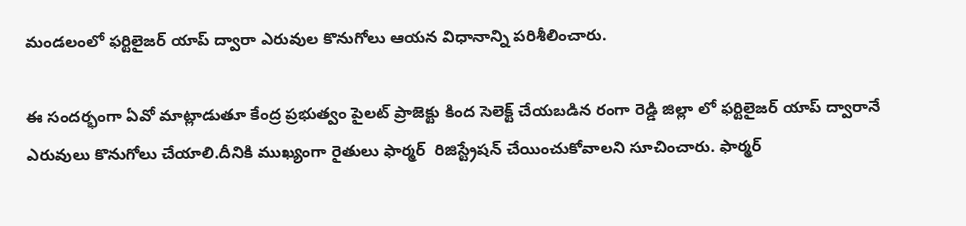మండలంలో ఫర్టిలైజర్ యాప్ ద్వారా ఎరువుల కొనుగోలు ఆయన విధానాన్ని పరిశీలించారు.

ఈ సందర్భంగా ఏవో మాట్లాడుతూ కేంద్ర ప్రభుత్వం పైలట్ ప్రాజెక్టు కింద సెలెక్ట్ చేయబడిన రంగా రెడ్డి జిల్లా లో ఫర్టిలైజర్ యాప్ ద్వారానే ఎరువులు కొనుగోలు చేయాలి.దీనికి ముఖ్యంగా రైతులు ఫార్మర్  రిజిస్ట్రేషన్ చేయించుకోవాలని సూచించారు. ఫార్మర్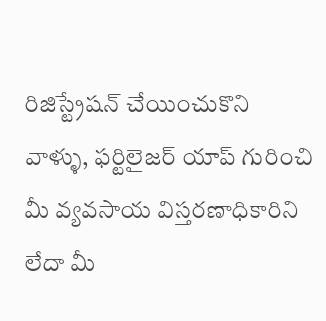రిజిస్ట్రేషన్ చేయించుకొని వాళ్ళు, ఫర్టిలైజర్ యాప్ గురించి మీ వ్యవసాయ విస్తరణాధికారిని లేదా మీ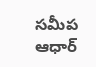సమీప ఆధార్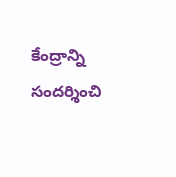కేంద్రాన్ని సందర్శించి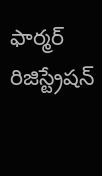ఫార్మర్ రిజిస్ట్రేషన్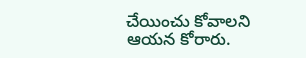చేయించు కోవాలని ఆయన కోరారు.